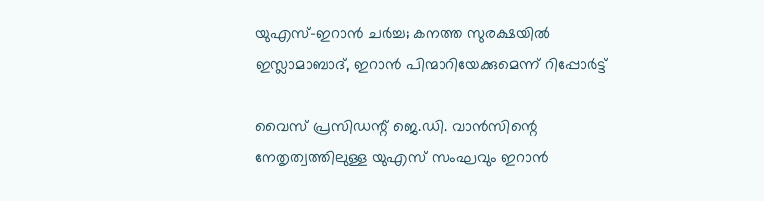യുഎസ്-ഇറാൻ ചർച്ച; കനത്ത സുരക്ഷയിൽ ഇസ്ലാമാബാദ്, ഇറാൻ പിന്മാറിയേക്കുമെന്ന് റിപ്പോർട്ട്

വൈസ് പ്രസിഡന്റ് ജെ.ഡി. വാൻസിന്റെ നേതൃത്വത്തിലുള്ള യുഎസ് സംഘവും ഇറാന്‍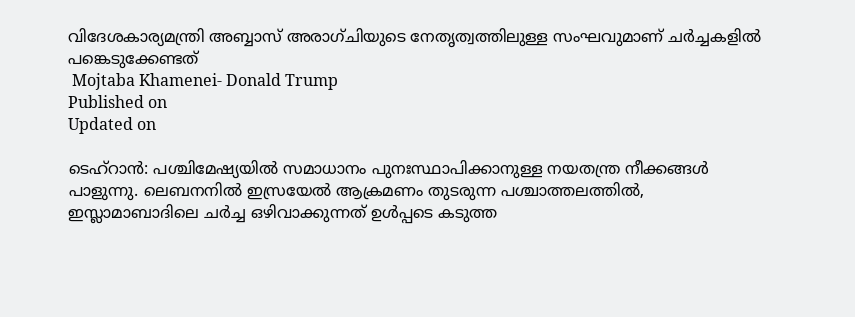വിദേശകാര്യമന്ത്രി അബ്ബാസ് അരാഗ്ചിയുടെ നേതൃത്വത്തിലുള്ള സംഘവുമാണ് ചർച്ചകളില്‍ പങ്കെടുക്കേണ്ടത്
 Mojtaba Khamenei- Donald Trump
Published on
Updated on

ടെഹ്‌റാൻ: പശ്ചിമേഷ്യയിൽ സമാധാനം പുനഃസ്ഥാപിക്കാനുള്ള നയതന്ത്ര നീക്കങ്ങൾ പാളുന്നു. ലെബനനിൽ ഇസ്രയേൽ ആക്രമണം തുടരുന്ന പശ്ചാത്തലത്തിൽ, ഇസ്ലാമാബാദിലെ ചർച്ച ഒഴിവാക്കുന്നത് ഉള്‍പ്പടെ കടുത്ത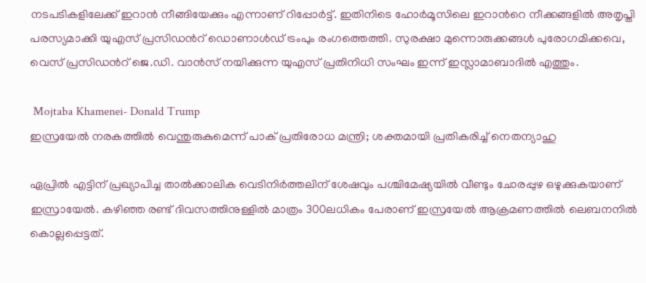നടപടികളിലേക്ക് ഇറാന്‍ നീങ്ങിയേക്കും എന്നാണ് റിപ്പോർട്ട്. ഇതിനിടെ ഹോർമൂസിലെ ഇറാന്‍റെ നീക്കങ്ങളില്‍ അതൃപ്തി പരസ്യമാക്കി യുഎസ് പ്രസിഡന്‍റ് ഡൊണാള്‍ഡ് ട്രംപും രംഗത്തെത്തി. സുരക്ഷാ മുന്നൊരുക്കങ്ങള്‍ പുരോഗമിക്കവെ, വെസ് പ്രസിഡന്‍റ് ജെ.ഡി. വാന്‍സ് നയിക്കുന്ന യുഎസ് പ്രതിനിധി സംഘം ഇന്ന് ഇസ്ലാമാബാദില്‍ എത്തും.

 Mojtaba Khamenei- Donald Trump
ഇസ്രയേല്‍ നരകത്തില്‍ വെന്തുരുകുമെന്ന് പാക് പ്രതിരോധ മന്ത്രി; ശക്തമായി പ്രതികരിച്ച് നെതന്യാഹു

ഏപ്രിൽ എട്ടിന് പ്രഖ്യാപിച്ച താൽക്കാലിക വെടിനിർത്തലിന് ശേഷവും പശ്ചിമേഷ്യയിൽ വീണ്ടും ചോരപ്പുഴ ഒഴുക്കുകയാണ് ഇസ്രായേല്‍. കഴിഞ്ഞ രണ്ട് ദിവസത്തിനുള്ളില്‍ മാത്രം 300ലധികം പേരാണ് ഇസ്രയേൽ ആക്രമണത്തിൽ ലെബനനില്‍ കൊല്ലപ്പെട്ടത്.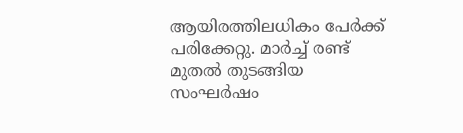ആയിരത്തിലധികം പേർക്ക് പരിക്കേറ്റു. മാർച്ച് രണ്ട് മുതൽ തുടങ്ങിയ സംഘർഷം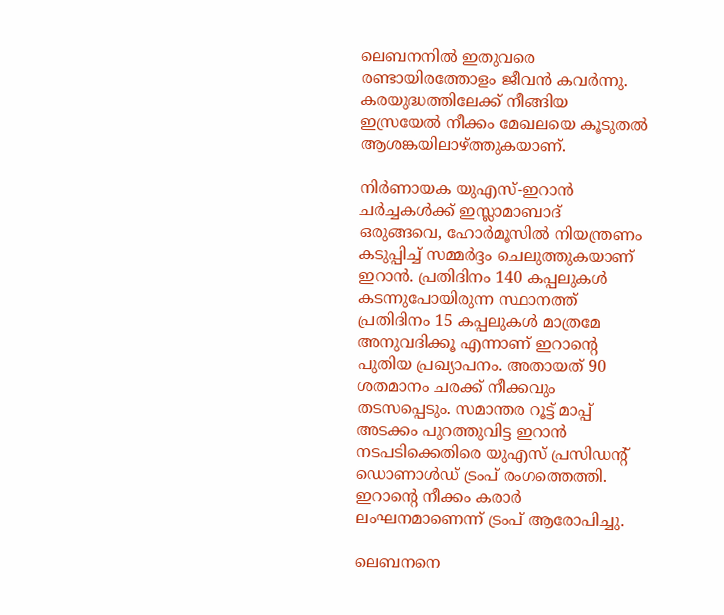ലെബനനിൽ ഇതുവരെ രണ്ടായിരത്തോളം ജീവന്‍ കവര്‍ന്നു. കരയുദ്ധത്തിലേക്ക് നീങ്ങിയ ഇസ്രയേൽ നീക്കം മേഖലയെ കൂടുതൽ ആശങ്കയിലാഴ്ത്തുകയാണ്.

നിർണായക യുഎസ്-ഇറാന്‍ ചർച്ചകള്‍ക്ക് ഇസ്ലാമാബാദ് ഒരുങ്ങവെ, ഹോർമൂസില്‍ നിയന്ത്രണം കടുപ്പിച്ച് സമ്മർദ്ദം ചെലുത്തുകയാണ് ഇറാന്‍. പ്രതിദിനം 140 കപ്പലുകൾ കടന്നുപോയിരുന്ന സ്ഥാനത്ത് പ്രതിദിനം 15 കപ്പലുകൾ മാത്രമേ അനുവദിക്കൂ എന്നാണ് ഇറാൻ്റെ പുതിയ പ്രഖ്യാപനം. അതായത് 90 ശതമാനം ചരക്ക് നീക്കവും തടസപ്പെടും. സമാന്തര റൂട്ട് മാപ്പ് അടക്കം പുറത്തുവിട്ട ഇറാൻ നടപടിക്കെതിരെ യുഎസ് പ്രസിഡൻ്റ് ഡൊണാൾഡ് ട്രംപ് രംഗത്തെത്തി. ഇറാൻ്റെ നീക്കം കരാർ ലംഘനമാണെന്ന് ട്രംപ് ആരോപിച്ചു.

ലെബനനെ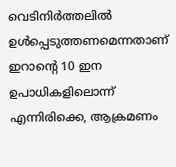വെടിനിർത്തലില്‍ ഉള്‍പ്പെടുത്തണമെന്നതാണ് ഇറാന്‍റെ 10 ഇന ഉപാധികളിലൊന്ന് എന്നിരിക്കെ, ആക്രമണം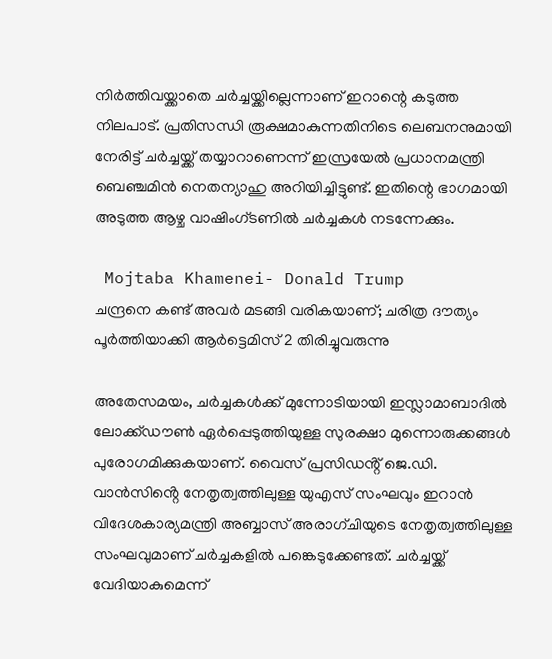നിർത്തിവയ്ക്കാതെ ചർച്ചയ്ക്കില്ലെന്നാണ് ഇറാന്റെ കടുത്ത നിലപാട്. പ്രതിസന്ധി രൂക്ഷമാകുന്നതിനിടെ ലെബനനുമായി നേരിട്ട് ചർച്ചയ്ക്ക് തയ്യാറാണെന്ന് ഇസ്രയേൽ പ്രധാനമന്ത്രി ബെഞ്ചമിൻ നെതന്യാഹു അറിയിച്ചിട്ടുണ്ട്. ഇതിന്റെ ഭാഗമായി അടുത്ത ആഴ്ച വാഷിംഗ്ടണിൽ ചർച്ചകൾ നടന്നേക്കും.

 Mojtaba Khamenei- Donald Trump
ചന്ദ്രനെ കണ്ട് അവര്‍ മടങ്ങി വരികയാണ്; ചരിത്ര ദൗത്യം പൂര്‍ത്തിയാക്കി ആര്‍ട്ടെമിസ് 2 തിരിച്ചുവരുന്നു

അതേസമയം, ചർച്ചകൾക്ക് മുന്നോടിയായി ഇസ്ലാമാബാദില്‍ ലോക്ക്ഡൗൺ ഏർപ്പെടുത്തിയുള്ള സുരക്ഷാ മുന്നൊരുക്കങ്ങള്‍ പുരോഗമിക്കുകയാണ്. വൈസ് പ്രസിഡൻ്റ് ജെ.ഡി. വാൻസിൻ്റെ നേതൃത്വത്തിലുള്ള യുഎസ് സംഘവും ഇറാന്‍ വിദേശകാര്യമന്ത്രി അബ്ബാസ് അരാഗ്ചിയുടെ നേതൃത്വത്തിലുള്ള സംഘവുമാണ് ചർച്ചകളില്‍ പങ്കെടുക്കേണ്ടത്. ചർച്ചയ്ക്ക് വേദിയാകുമെന്ന്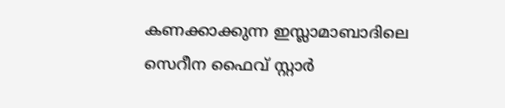കണക്കാക്കുന്ന ഇസ്ലാമാബാദിലെ സെറീന ഫൈവ് സ്റ്റാർ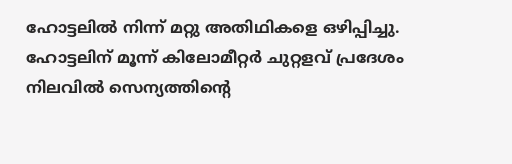ഹോട്ടലില്‍ നിന്ന് മറ്റു അതിഥികളെ ഒഴിപ്പിച്ചു. ഹോട്ടലിന് മൂന്ന് കിലോമീറ്റർ ചുറ്റളവ് പ്രദേശം നിലവില്‍ സെന്യത്തിന്‍റെ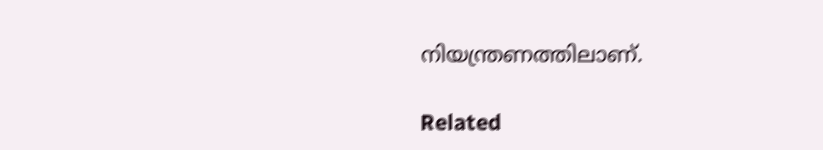നിയന്ത്രണത്തിലാണ്.

Related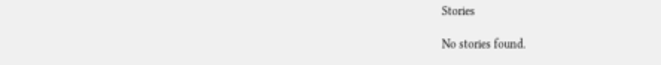Stories

No stories found.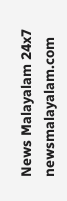News Malayalam 24x7
newsmalayalam.com